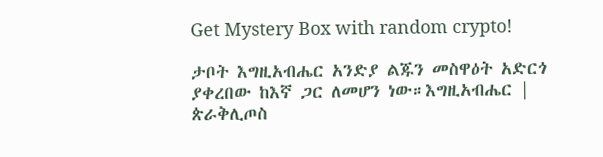Get Mystery Box with random crypto!

ታቦት እግዚአብሔር አንድያ ልጁን መስዋዕት አድርጎ ያቀረበው ከእኛ ጋር ለመሆን ነው።እግዚአብሔር | ጵራቅሊጦስ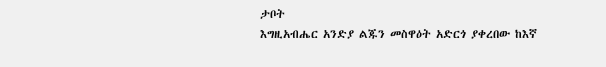ታቦት
እግዚአብሔር አንድያ ልጁን መስዋዕት አድርጎ ያቀረበው ከእኛ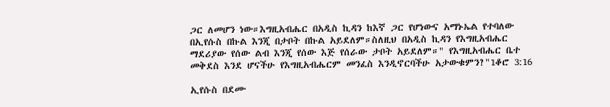ጋር ለመሆን ነው።እግዚአብሔር በአዲስ ኪዳን ከእኛ ጋር የሆነውና አማኑኤል የተባለው በኢየሱስ በኩል እንጂ በታቦት በኩል አይደለም።ስለዚህ በአዲስ ኪዳን የእግዚአብሔር ማደሪያው የሰው ልብ እንጂ የሰው እጅ የሰራው ታቦት አይደለም።" የእግዚአብሔር ቤተ መቅደስ እንደ ሆናችሁ የእግዚአብሔርም መንፈስ እንዲኖርባችሁ አታውቁምን?"1ቆሮ 3:16

ኢየሱስ በደሙ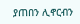ያጠበን ሊኖርብን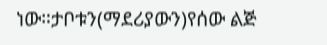ነው።ታቦቱን(ማደሪያውን)የሰው ልጅ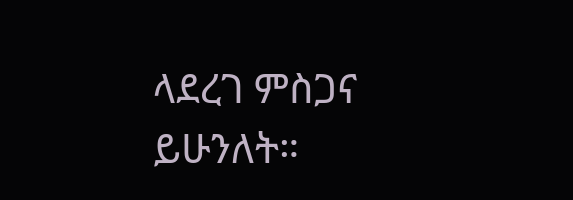ላደረገ ምስጋና ይሁንለት።